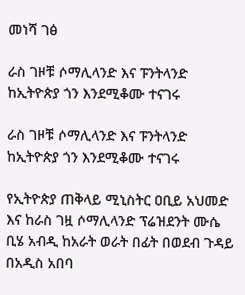መነሻ ገፅ

ራስ ገዞቹ ሶማሊላንድ እና ፑንትላንድ ከኢትዮጵያ ጎን እንደሚቆሙ ተናገሩ

ራስ ገዞቹ ሶማሊላንድ እና ፑንትላንድ ከኢትዮጵያ ጎን እንደሚቆሙ ተናገሩ

የኢትዮጵያ ጠቅላይ ሚኒስትር ዐቢይ አህመድ እና ከራስ ገዟ ሶማሊላንድ ፕሬዝደንት ሙሴ ቢሄ አብዲ ከአራት ወራት በፊት በወደብ ጉዳይ በአዲስ አበባ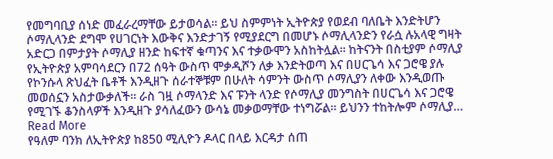የመግባቢያ ሰነድ መፈራረማቸው ይታወሳል። ይህ ስምምነት ኢትዮጵያ የወደብ ባለቤት እንድትሆን ሶማሊላንድ ደግሞ የሀገርነት እውቅና እንድታገኝ የሚያደርግ በመሆኑ ሶማሊላንድን የራሷ ሉአላዊ ግዛት አድርጋ በምታያት ሶማሊያ ዘንድ ከፍተኛ ቁጣንና እና ተቃውሞን አስከትሏል። ከትናንት በስቲያም ሶማሊያ የኢትዮጵያ አምባሳደርን በ72 ሰዓት ውስጥ ሞቃዲሾን ለቃ እንድትወጣ እና በሀርጌሳ እና ጋሮዌ ያሉ የኮንሱላ ጽህፈት ቤቶች እንዲዘጉ ሰራተኞቹም በሁለት ሳምንት ውስጥ ሶማሊያን ለቀው እንዲወጡ መወሰኗን አስታውቃለች፡፡ ራስ ገዟ ሶማላንድ እና ፑንት ላንድ የሶማሊያ መንግስት በሀርጌሳ እና ጋሮዌ የሚገኙ ቆንስላዎች እንዲዘጉ ያሳለፈውን ውሳኔ መቃወማቸው ተነግሯል። ይህንን ተከትሎም ሶማሊያ…
Read More
የዓለም ባንክ ለኢትዮጵያ ከ850 ሚሊዮን ዶላር በላይ እርዳታ ሰጠ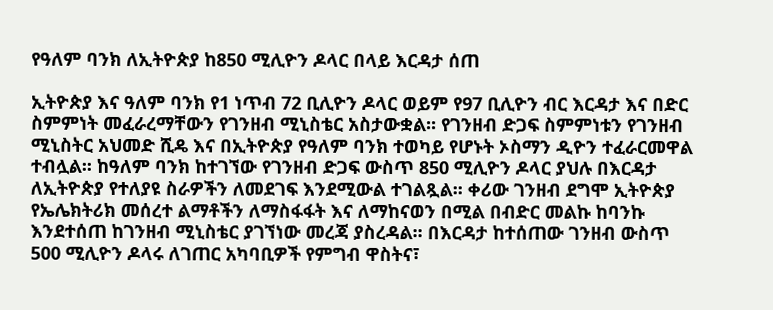የዓለም ባንክ ለኢትዮጵያ ከ850 ሚሊዮን ዶላር በላይ እርዳታ ሰጠ

ኢትዮጵያ እና ዓለም ባንክ የ1 ነጥብ 72 ቢሊዮን ዶላር ወይም የ97 ቢሊዮን ብር እርዳታ እና በድር ስምምነት መፈራረማቸውን የገንዘብ ሚኒስቴር አስታውቋል፡፡ የገንዘብ ድጋፍ ስምምነቱን የገንዘብ ሚኒስትር አህመድ ሺዴ እና በኢትዮጵያ የዓለም ባንክ ተወካይ የሆኑት ኦስማን ዲዮን ተፈራርመዋል ተብሏል፡፡ ከዓለም ባንክ ከተገኘው የገንዘብ ድጋፍ ውስጥ 850 ሚሊዮን ዶላር ያህሉ በእርዳታ ለኢትዮጵያ የተለያዩ ስራዎችን ለመደገፍ እንደሚውል ተገልጿል፡፡ ቀሪው ገንዘብ ደግሞ ኢትዮጵያ የኤሌክትሪክ መሰረተ ልማቶችን ለማስፋፋት እና ለማከናወን በሚል በብድር መልኩ ከባንኩ እንደተሰጠ ከገንዘብ ሚኒስቴር ያገኘነው መረጃ ያስረዳል፡፡ በእርዳታ ከተሰጠው ገንዘብ ውስጥ 500 ሚሊዮን ዶላሩ ለገጠር አካባቢዎች የምግብ ዋስትና፣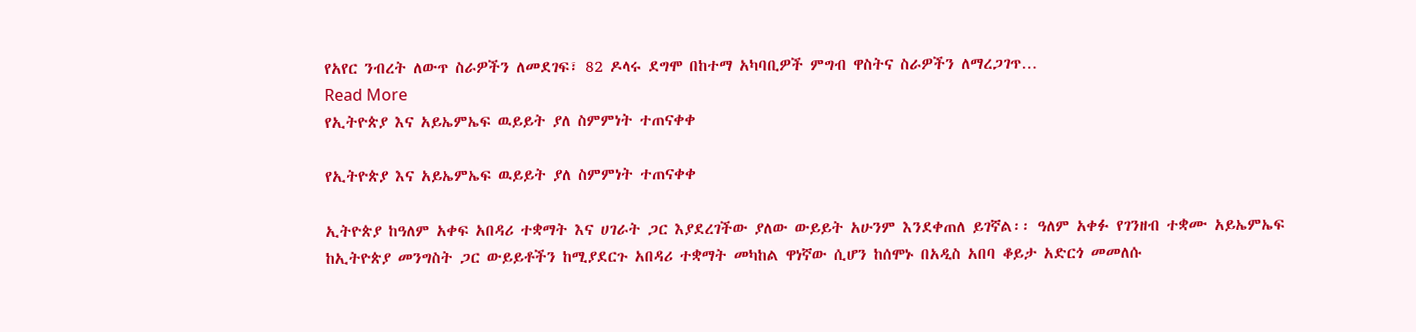የአየር ንብረት ለውጥ ስራዎችን ለመደገፍ፣ 82 ዶላሩ ደግሞ በከተማ አካባቢዎች ምግብ ዋስትና ስራዎችን ለማረጋገጥ…
Read More
የኢትዮጵያ እና አይኤምኤፍ ዉይይት ያለ ስምምነት ተጠናቀቀ

የኢትዮጵያ እና አይኤምኤፍ ዉይይት ያለ ስምምነት ተጠናቀቀ

ኢትዮጵያ ከዓለም አቀፍ አበዳሪ ተቋማት እና ሀገራት ጋር እያደረገችው ያለው ውይይት አሁንም እንደቀጠለ ይገኛል፡፡ ዓለም አቀፉ የገንዘብ ተቋሙ አይኤምኤፍ ከኢትዮጵያ መንግስት ጋር ውይይቶችን ከሚያደርጉ አበዳሪ ተቋማት መካከል ዋነኛው ሲሆን ከሰሞኑ በአዲስ አበባ ቆይታ አድርጎ መመለሱ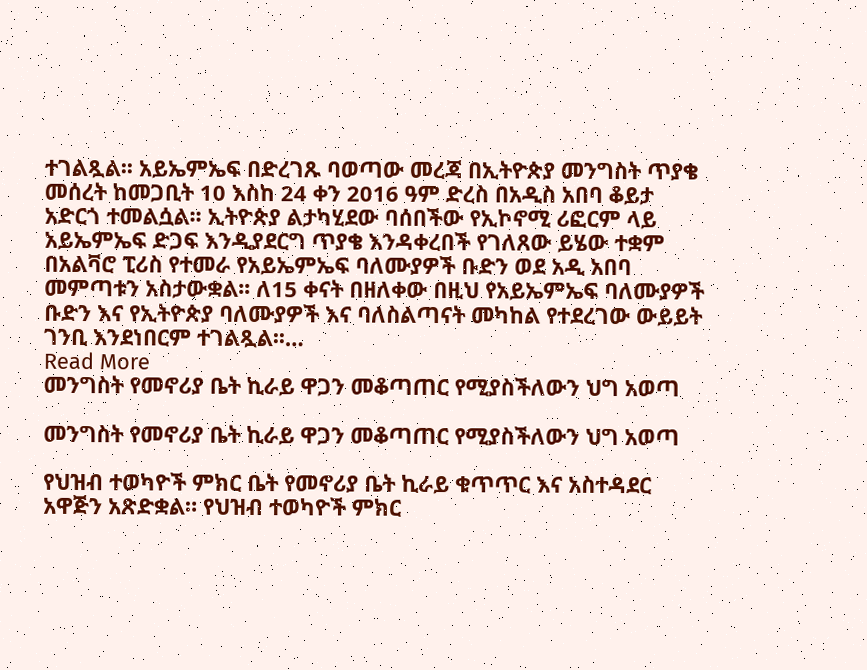ተገልጿል፡፡ አይኤምኤፍ በድረገጹ ባወጣው መረጃ በኢትዮጵያ መንግስት ጥያቄ መሰረት ከመጋቢት 10 እስከ 24 ቀን 2016 ዓም ድረስ በአዲስ አበባ ቆይታ አድርጎ ተመልሷል፡፡ ኢትዮጵያ ልታካሂደው ባሰበችው የኢኮኖሚ ሪፎርም ላይ አይኤምኤፍ ድጋፍ እንዲያደርግ ጥያቄ እንዳቀረበች የገለጸው ይሄው ተቋም በአልቫሮ ፒሪስ የተመራ የአይኤምኤፍ ባለሙያዎች ቡድን ወደ አዲ አበባ መምጣቱን አስታውቋል፡፡ ለ15 ቀናት በዘለቀው በዚህ የአይኤምኤፍ ባለሙያዎች ቡድን እና የኢትዮጵያ ባለሙያዎች እና ባለስልጣናት መካከል የተደረገው ውይይት ገንቢ እንደነበርም ተገልጿል፡፡…
Read More
መንግስት የመኖሪያ ቤት ኪራይ ዋጋን መቆጣጠር የሚያስችለውን ህግ አወጣ

መንግስት የመኖሪያ ቤት ኪራይ ዋጋን መቆጣጠር የሚያስችለውን ህግ አወጣ

የህዝብ ተወካዮች ምክር ቤት የመኖሪያ ቤት ኪራይ ቁጥጥር እና አስተዳደር አዋጅን አጽድቋል። የህዝብ ተወካዮች ምክር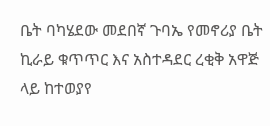ቤት ባካሄደው መደበኛ ጉባኤ የመኖሪያ ቤት ኪራይ ቁጥጥር እና አስተዳደር ረቂቅ አዋጅ ላይ ከተወያየ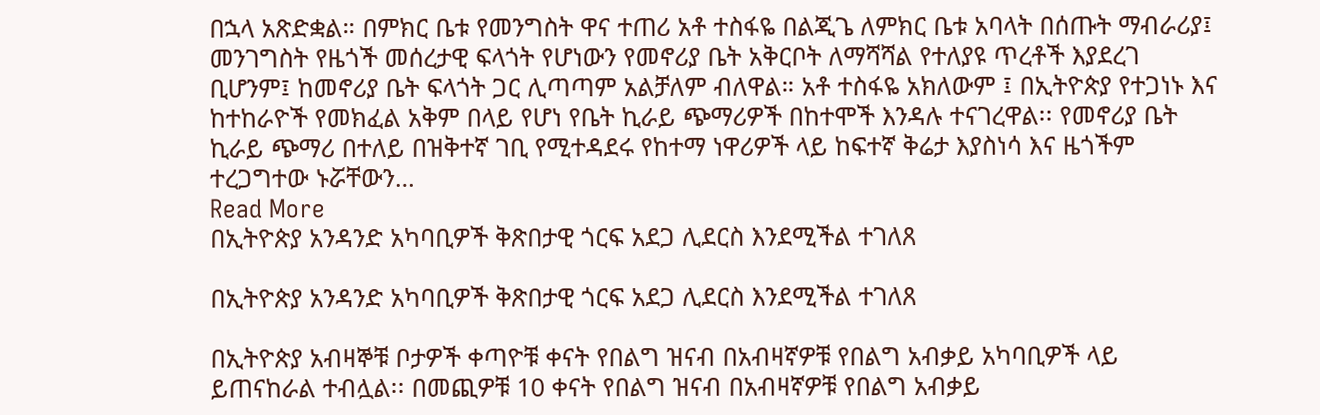በኋላ አጽድቋል። በምክር ቤቱ የመንግስት ዋና ተጠሪ አቶ ተስፋዬ በልጂጌ ለምክር ቤቱ አባላት በሰጡት ማብራሪያ፤ መንገግስት የዜጎች መሰረታዊ ፍላጎት የሆነውን የመኖሪያ ቤት አቅርቦት ለማሻሻል የተለያዩ ጥረቶች እያደረገ ቢሆንም፤ ከመኖሪያ ቤት ፍላጎት ጋር ሊጣጣም አልቻለም ብለዋል። አቶ ተስፋዬ አክለውም ፤ በኢትዮጵያ የተጋነኑ እና ከተከራዮች የመክፈል አቅም በላይ የሆነ የቤት ኪራይ ጭማሪዎች በከተሞች እንዳሉ ተናገረዋል፡፡ የመኖሪያ ቤት ኪራይ ጭማሪ በተለይ በዝቅተኛ ገቢ የሚተዳደሩ የከተማ ነዋሪዎች ላይ ከፍተኛ ቅሬታ እያስነሳ እና ዜጎችም ተረጋግተው ኑሯቸውን…
Read More
በኢትዮጵያ አንዳንድ አካባቢዎች ቅጽበታዊ ጎርፍ አደጋ ሊደርስ እንደሚችል ተገለጸ

በኢትዮጵያ አንዳንድ አካባቢዎች ቅጽበታዊ ጎርፍ አደጋ ሊደርስ እንደሚችል ተገለጸ

በኢትዮጵያ አብዛኞቹ ቦታዎች ቀጣዮቹ ቀናት የበልግ ዝናብ በአብዛኛዎቹ የበልግ አብቃይ አካባቢዎች ላይ ይጠናከራል ተብሏል፡፡ በመጪዎቹ 10 ቀናት የበልግ ዝናብ በአብዛኛዎቹ የበልግ አብቃይ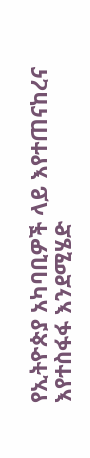የኢትዮጵያ አካባቢዎች ላይ እየተጠናከረና እየተስፋፋ እንደሚሄድ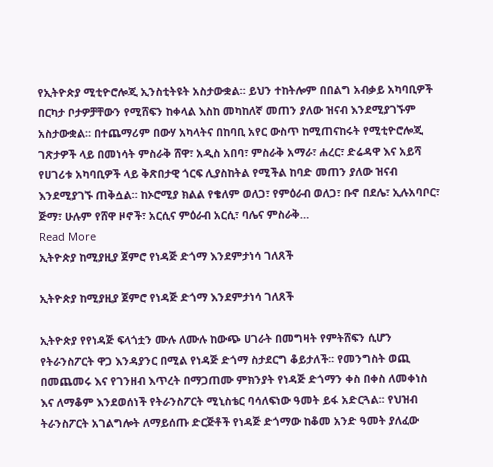የኢትዮጵያ ሚቲዮሮሎጂ ኢንስቲትዩት አስታውቋል። ይህን ተከትሎም በበልግ አብቃይ አካባቢዎች በርካታ ቦታዎቻቸውን የሚሸፍን ከቀላል እስከ መካከለኛ መጠን ያለው ዝናብ እንደሚያገኙም አስታውቋል። በተጨማሪም በውሃ አካላትና በከባቢ አየር ውስጥ ከሚጠናከሩት የሚቲዮሮሎጂ ገጽታዎች ላይ በመነሳት ምስራቅ ሸዋ፣ አዲስ አበባ፣ ምስራቅ አማራ፣ ሐረር፣ ድሬዳዋ እና አይሻ የሀገሪቱ አካባቢዎች ላይ ቅጽበታዊ ጎርፍ ሊያስከትል የሚችል ከባድ መጠን ያለው ዝናብ እንደሚያገኙ ጠቅሷል። ከኦሮሚያ ክልል የቄለም ወለጋ፣ የምዕራብ ወለጋ፣ ቡኖ በደሌ፣ ኢሉአባቦር፣ ጅማ፣ ሁሉም የሸዋ ዞኖች፣ አርሲና ምዕራብ አርሲ፣ ባሌና ምስራቅ…
Read More
ኢትዮጵያ ከሚያዚያ ጀምሮ የነዳጅ ድጎማ እንደምታነሳ ገለጸች

ኢትዮጵያ ከሚያዚያ ጀምሮ የነዳጅ ድጎማ እንደምታነሳ ገለጸች

ኢትዮጵያ የየነዳጅ ፍላጎቷን ሙሉ ለሙሉ ከውጭ ሀገራት በመግዛት የምትሸፍን ሲሆን የትራንስፖርት ዋጋ እንዳያንር በሚል የነዳጅ ድጎማ ስታደርግ ቆይታለች፡፡ የመንግስት ወጪ በመጨመሩ እና የገንዘብ እጥረት በማጋጠሙ ምክንያት የነዳጅ ድጎማን ቀስ በቀስ ለመቀነስ እና ለማቆም እንደወሰነች የትራንስፖርት ሚኒስቴር ባሳለፍነው ዓመት ይፋ አድርጓል፡፡ የህዝብ ትራንስፖርት አገልግሎት ለማይሰጡ ድርጅቶች የነዳጅ ድጎማው ከቆመ አንድ ዓመት ያለፈው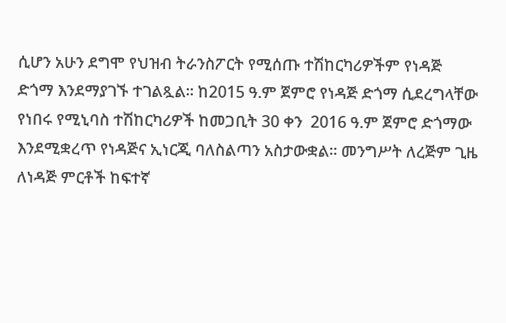ሲሆን አሁን ደግሞ የህዝብ ትራንስፖርት የሚሰጡ ተሽከርካሪዎችም የነዳጅ ድጎማ እንደማያገኙ ተገልጿል፡፡ ከ2015 ዓ.ም ጀምሮ የነዳጅ ድጎማ ሲደረግላቸው የነበሩ የሚኒባስ ተሽከርካሪዎች ከመጋቢት 30 ቀን  2016 ዓ.ም ጀምሮ ድጎማው እንደሚቋረጥ የነዳጅና ኢነርጂ ባለስልጣን አስታውቋል። መንግሥት ለረጅም ጊዜ ለነዳጅ ምርቶች ከፍተኛ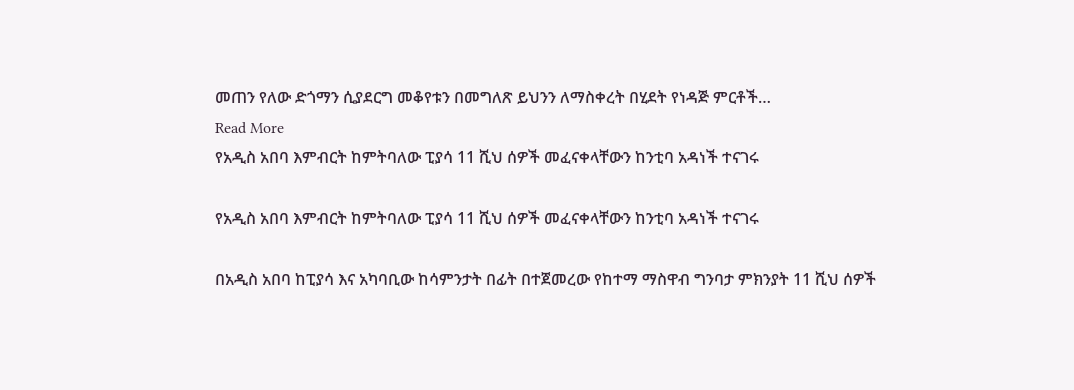መጠን የለው ድጎማን ሲያደርግ መቆየቱን በመግለጽ ይህንን ለማስቀረት በሂደት የነዳጅ ምርቶች…
Read More
የአዲስ አበባ እምብርት ከምትባለው ፒያሳ 11 ሺህ ሰዎች መፈናቀላቸውን ከንቲባ አዳነች ተናገሩ

የአዲስ አበባ እምብርት ከምትባለው ፒያሳ 11 ሺህ ሰዎች መፈናቀላቸውን ከንቲባ አዳነች ተናገሩ

በአዲስ አበባ ከፒያሳ እና አካባቢው ከሳምንታት በፊት በተጀመረው የከተማ ማስዋብ ግንባታ ምክንያት 11 ሺህ ሰዎች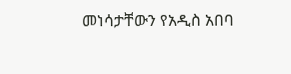መነሳታቸውን የአዲስ አበባ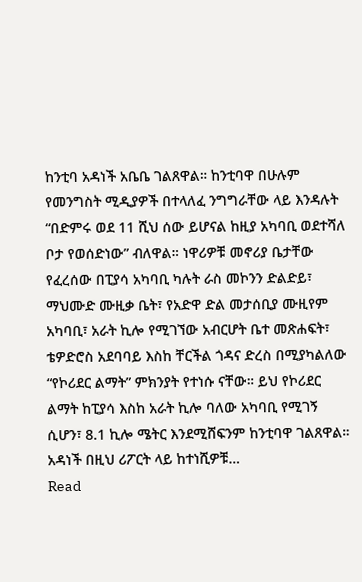ከንቲባ አዳነች አቤቤ ገልጸዋል። ከንቲባዋ በሁሉም የመንግስት ሚዲያዎች በተላለፈ ንግግራቸው ላይ እንዳሉት “በድምሩ ወደ 11 ሺህ ሰው ይሆናል ከዚያ አካባቢ ወደተሻለ ቦታ የወሰድነው” ብለዋል። ነዋሪዎቹ መኖሪያ ቤታቸው የፈረሰው በፒያሳ አካባቢ ካሉት ራስ መኮንን ድልድይ፣ ማህሙድ ሙዚቃ ቤት፣ የአድዋ ድል መታሰቢያ ሙዚየም አካባቢ፣ አራት ኪሎ የሚገኘው አብርሆት ቤተ መጽሐፍት፣ ቴዎድሮስ አደባባይ እስከ ቸርችል ጎዳና ድረስ በሚያካልለው “የኮሪደር ልማት” ምክንያት የተነሱ ናቸው። ይህ የኮሪደር ልማት ከፒያሳ እስከ አራት ኪሎ ባለው አካባቢ የሚገኝ ሲሆን፣ 8.1 ኪሎ ሜትር እንደሚሸፍንም ከንቲባዋ ገልጸዋል። አዳነች በዚህ ሪፖርት ላይ ከተነሺዎቹ…
Read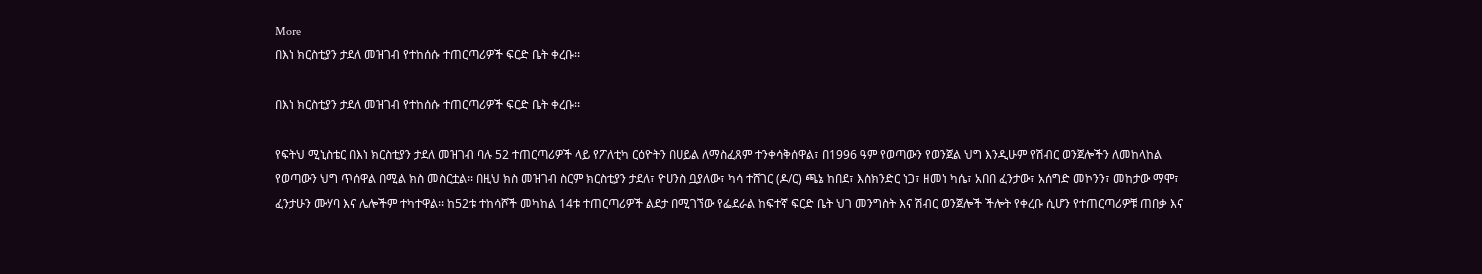More
በእነ ክርስቲያን ታደለ መዝገብ የተከሰሱ ተጠርጣሪዎች ፍርድ ቤት ቀረቡ፡፡

በእነ ክርስቲያን ታደለ መዝገብ የተከሰሱ ተጠርጣሪዎች ፍርድ ቤት ቀረቡ፡፡

የፍትህ ሚኒስቴር በእነ ክርስቲያን ታደለ መዝገብ ባሉ 52 ተጠርጣሪዎች ላይ የፖለቲካ ርዕዮትን በሀይል ለማስፈጸም ተንቀሳቅሰዋል፣ በ1996 ዓም የወጣውን የወንጀል ህግ እንዲሁም የሽብር ወንጀሎችን ለመከላከል የወጣውን ህግ ጥሰዋል በሚል ክስ መስርቷል፡፡ በዚህ ክስ መዝገብ ስርም ክርስቲያን ታደለ፣ ዮሀንስ ቧያለው፣ ካሳ ተሸገር (ዶ/ር) ጫኔ ከበደ፣ እስክንድር ነጋ፣ ዘመነ ካሴ፣ አበበ ፈንታው፣ አሰግድ መኮንን፣ መከታው ማሞ፣ ፈንታሁን ሙሃባ እና ሌሎችም ተካተዋል፡፡ ከ52ቱ ተከሳሾች መካከል 14ቱ ተጠርጣሪዎች ልደታ በሚገኘው የፌደራል ከፍተኛ ፍርድ ቤት ህገ መንግስት እና ሽብር ወንጀሎች ችሎት የቀረቡ ሲሆን የተጠርጣሪዎቹ ጠበቃ እና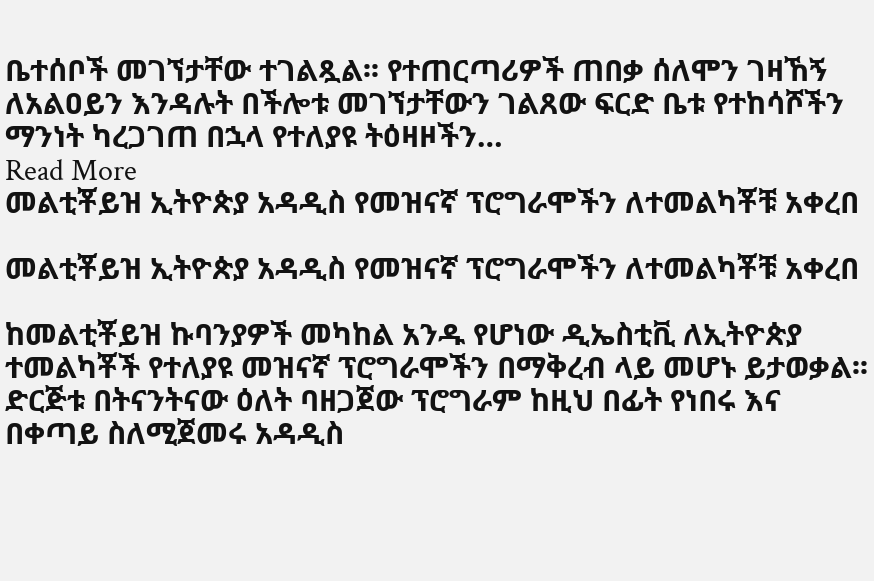ቤተሰቦች መገኘታቸው ተገልጿል፡፡ የተጠርጣሪዎች ጠበቃ ሰለሞን ገዛኸኝ ለአልዐይን እንዳሉት በችሎቱ መገኘታቸውን ገልጸው ፍርድ ቤቱ የተከሳሾችን ማንነት ካረጋገጠ በኋላ የተለያዩ ትዕዛዞችን…
Read More
መልቲቾይዝ ኢትዮጵያ አዳዲስ የመዝናኛ ፕሮግራሞችን ለተመልካቾቹ አቀረበ

መልቲቾይዝ ኢትዮጵያ አዳዲስ የመዝናኛ ፕሮግራሞችን ለተመልካቾቹ አቀረበ

ከመልቲቾይዝ ኩባንያዎች መካከል አንዱ የሆነው ዲኤስቲቪ ለኢትዮጵያ ተመልካቾች የተለያዩ መዝናኛ ፕሮግራሞችን በማቅረብ ላይ መሆኑ ይታወቃል፡፡ ድርጅቱ በትናንትናው ዕለት ባዘጋጀው ፕሮግራም ከዚህ በፊት የነበሩ እና በቀጣይ ስለሚጀመሩ አዳዲስ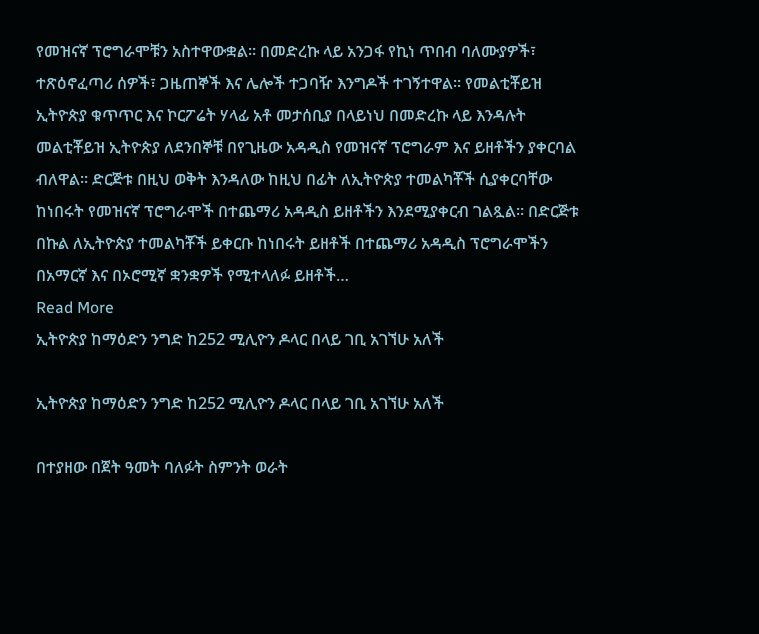የመዝናኛ ፕሮግራሞቹን አስተዋውቋል፡፡ በመድረኩ ላይ አንጋፋ የኪነ ጥበብ ባለሙያዎች፣ ተጽዕኖፈጣሪ ሰዎች፣ ጋዜጠኞች እና ሌሎች ተጋባዥ እንግዶች ተገኝተዋል፡፡ የመልቲቾይዝ ኢትዮጵያ ቁጥጥር እና ኮርፖሬት ሃላፊ አቶ መታሰቢያ በላይነህ በመድረኩ ላይ እንዳሉት መልቲቾይዝ ኢትዮጵያ ለደንበኞቹ በየጊዜው አዳዲስ የመዝናኛ ፕሮግራም እና ይዘቶችን ያቀርባል ብለዋል፡፡ ድርጅቱ በዚህ ወቅት እንዳለው ከዚህ በፊት ለኢትዮጵያ ተመልካቾች ሲያቀርባቸው ከነበሩት የመዝናኛ ፕሮግራሞች በተጨማሪ አዳዲስ ይዘቶችን እንደሚያቀርብ ገልጿል፡፡ በድርጅቱ በኩል ለኢትዮጵያ ተመልካቾች ይቀርቡ ከነበሩት ይዘቶች በተጨማሪ አዳዲስ ፕሮግራሞችን በአማርኛ እና በኦሮሚኛ ቋንቋዎች የሚተላለፉ ይዘቶች…
Read More
ኢትዮጵያ ከማዕድን ንግድ ከ252 ሚሊዮን ዶላር በላይ ገቢ አገኘሁ አለች

ኢትዮጵያ ከማዕድን ንግድ ከ252 ሚሊዮን ዶላር በላይ ገቢ አገኘሁ አለች

በተያዘው በጀት ዓመት ባለፉት ስምንት ወራት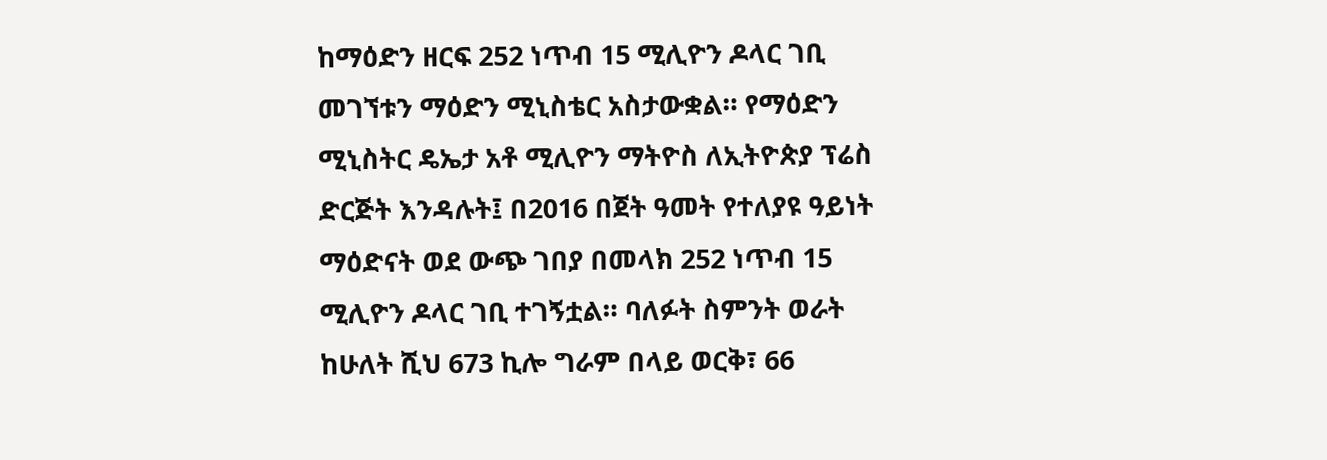ከማዕድን ዘርፍ 252 ነጥብ 15 ሚሊዮን ዶላር ገቢ መገኘቱን ማዕድን ሚኒስቴር አስታውቋል። የማዕድን ሚኒስትር ዴኤታ አቶ ሚሊዮን ማትዮስ ለኢትዮጵያ ፕሬስ ድርጅት እንዳሉት፤ በ2016 በጀት ዓመት የተለያዩ ዓይነት ማዕድናት ወደ ውጭ ገበያ በመላክ 252 ነጥብ 15 ሚሊዮን ዶላር ገቢ ተገኝቷል። ባለፉት ስምንት ወራት ከሁለት ሺህ 673 ኪሎ ግራም በላይ ወርቅ፣ 66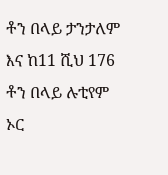ቶን በላይ ታንታለም እና ከ11 ሺህ 176 ቶን በላይ ሉቲየም ኦር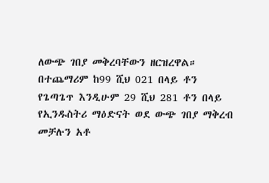ለውጭ ገበያ መቅረባቸውን ዘርዝረዋል። በተጨማሪም ከ99 ሺህ 021 በላይ ቶን የጌጣጌጥ እንዲሁም 29 ሺህ 281 ቶን በላይ የኢንዱስትሪ ማዕድናት ወደ ውጭ ገበያ ማቅረብ መቻሉን አቶ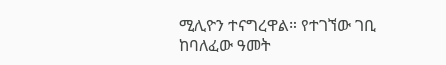ሚሊዮን ተናግረዋል። የተገኘው ገቢ ከባለፈው ዓመት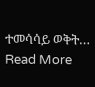ተመሳሳይ ወቅት…
Read More